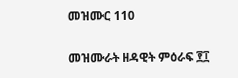መዝሙር 110

መዝሙራት ዘዳዊት ምዕራፍ ፻፲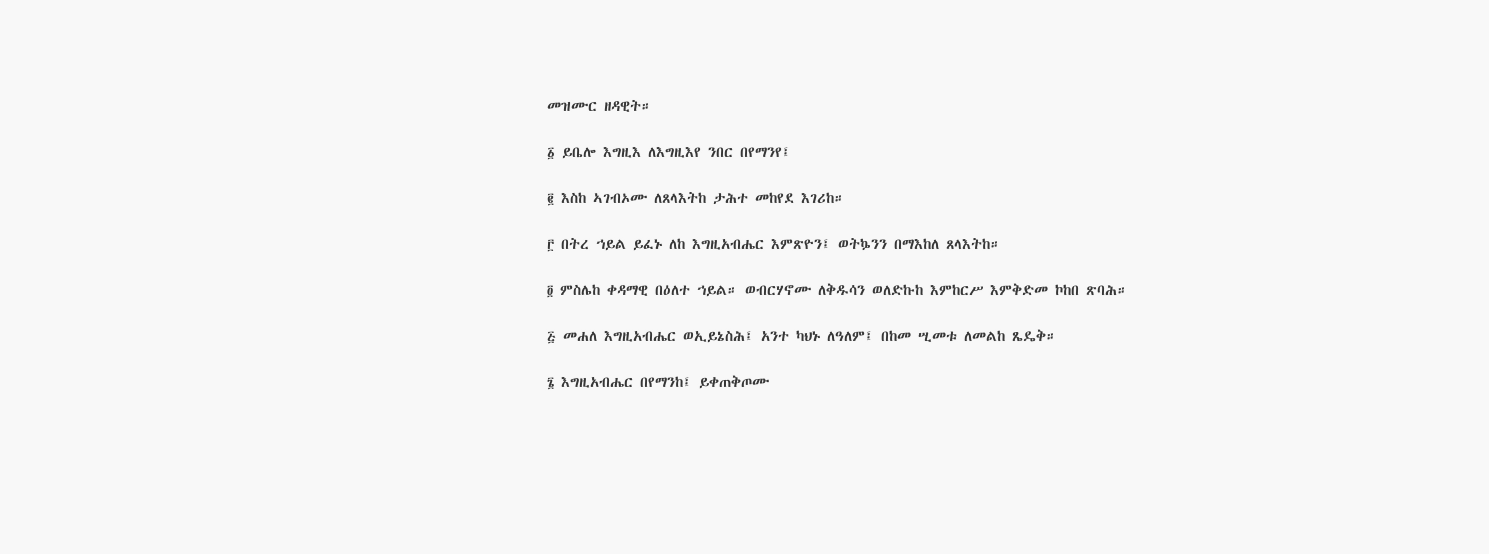መዝሙር ዘዳዊት።

፩ ይቤሎ እግዚእ ለእግዚእየ ንበር በየማንየ፤

፪ እስከ ኣገብኦሙ ለጸላእትከ ታሕተ መከየደ እገሪከ።

፫ በትረ ኀይል ይፈኑ ለከ እግዚአብሔር እምጽዮን፤ ወትኴንን በማእከለ ጸላእትከ።

፬ ምስሌከ ቀዳማዊ በዕለተ ኀይል። ወብርሃኖሙ ለቅዱሳን ወለድኩከ እምከርሥ እምቅድመ ኮከበ ጽባሕ።

፭ መሐለ እግዚአብሔር ወኢይኔስሕ፤ አንተ ካህኑ ለዓለም፤ በከመ ሢመቱ ለመልከ ጼዴቅ።

፮ እግዚአብሔር በየማንከ፤ ይቀጠቅጦሙ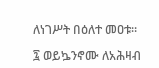ለነገሥት በዕለተ መዐቱ።

፯ ወይኴንኖሙ ለአሕዛብ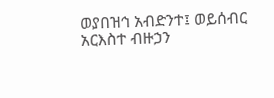ወያበዝኅ አብድንተ፤ ወይሰብር አርእስተ ብዙኃን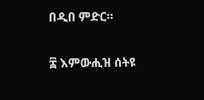በዲበ ምድር።

፰ እምውሒዝ ሰትዩ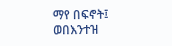ማየ በፍኖት፤ ወበእንተዝ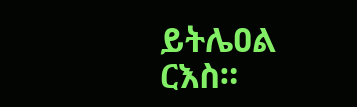ይትሌዐል ርእስ።